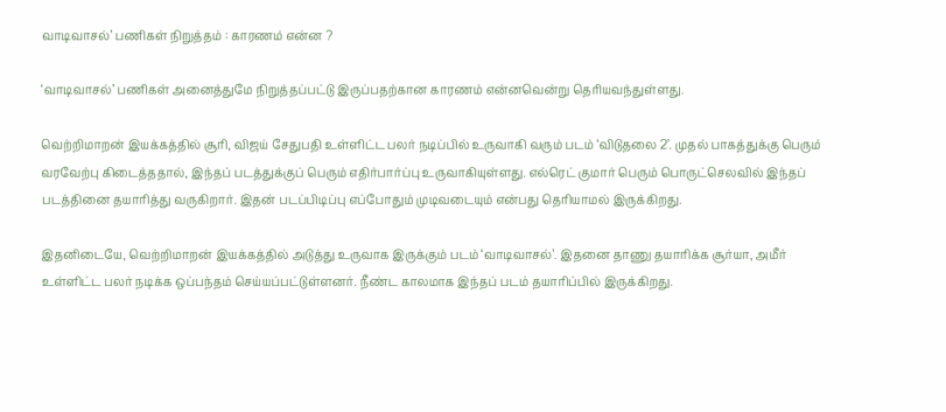வாடிவாசல்’ பணிகள் நிறுத்தம் : காரணம் என்ன ?

‘வாடிவாசல்’ பணிகள் அனைத்துமே நிறுத்தப்பட்டு இருப்பதற்கான காரணம் என்னவென்று தெரியவந்துள்ளது.

வெற்றிமாறன் இயக்கத்தில் சூரி, விஜய் சேதுபதி உள்ளிட்ட பலர் நடிப்பில் உருவாகி வரும் படம் ‘விடுதலை 2’. முதல் பாகத்துக்கு பெரும் வரவேற்பு கிடைத்ததால், இந்தப் படத்துக்குப் பெரும் எதிர்பார்ப்பு உருவாகியுள்ளது. எல்ரெட் குமார் பெரும் பொருட்செலவில் இந்தப் படத்தினை தயாரித்து வருகிறார். இதன் படப்பிடிப்பு எப்போதும் முடிவடையும் என்பது தெரியாமல் இருக்கிறது.

இதனிடையே, வெற்றிமாறன் இயக்கத்தில் அடுத்து உருவாக இருக்கும் படம் ‘வாடிவாசல்’. இதனை தாணு தயாரிக்க சூர்யா, அமீர் உள்ளிட்ட பலர் நடிக்க ஒப்பந்தம் செய்யப்பட்டுள்ளனர். நீண்ட காலமாக இந்தப் படம் தயாரிப்பில் இருக்கிறது.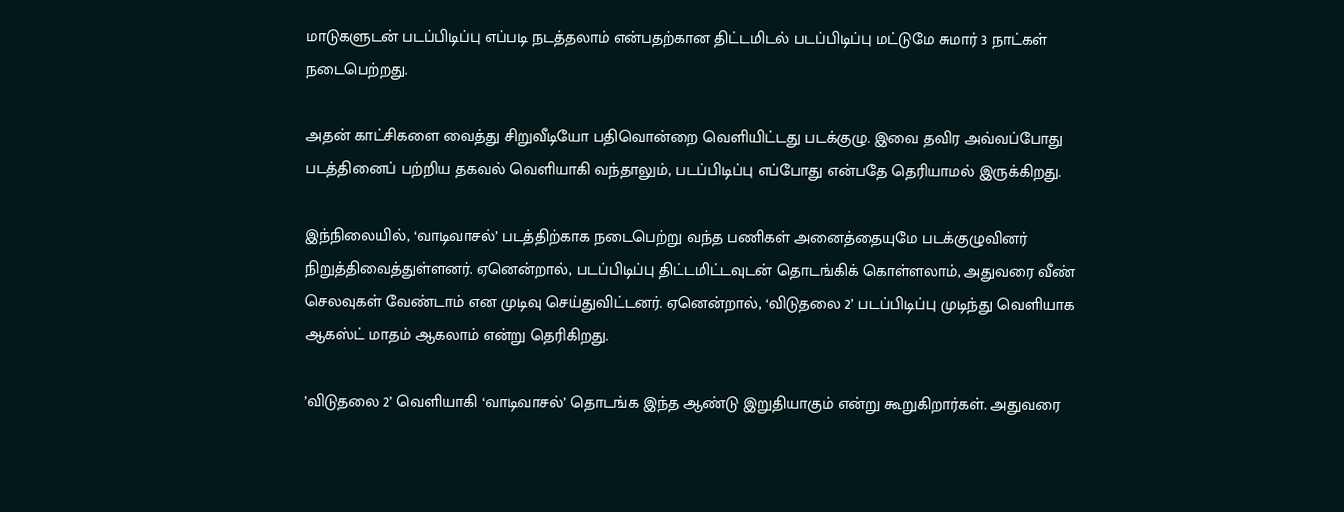மாடுகளுடன் படப்பிடிப்பு எப்படி நடத்தலாம் என்பதற்கான திட்டமிடல் படப்பிடிப்பு மட்டுமே சுமார் 3 நாட்கள் நடைபெற்றது.

அதன் காட்சிகளை வைத்து சிறுவீடியோ பதிவொன்றை வெளியிட்டது படக்குழு. இவை தவிர அவ்வப்போது படத்தினைப் பற்றிய தகவல் வெளியாகி வந்தாலும், படப்பிடிப்பு எப்போது என்பதே தெரியாமல் இருக்கிறது.

இந்நிலையில், ‘வாடிவாசல்’ படத்திற்காக நடைபெற்று வந்த பணிகள் அனைத்தையுமே படக்குழுவினர் நிறுத்திவைத்துள்ளனர். ஏனென்றால், படப்பிடிப்பு திட்டமிட்டவுடன் தொடங்கிக் கொள்ளலாம், அதுவரை வீண் செலவுகள் வேண்டாம் என முடிவு செய்துவிட்டனர். ஏனென்றால், ‘விடுதலை 2’ படப்பிடிப்பு முடிந்து வெளியாக ஆகஸ்ட் மாதம் ஆகலாம் என்று தெரிகிறது.

’விடுதலை 2’ வெளியாகி ‘வாடிவாசல்’ தொடங்க இந்த ஆண்டு இறுதியாகும் என்று கூறுகிறார்கள். அதுவரை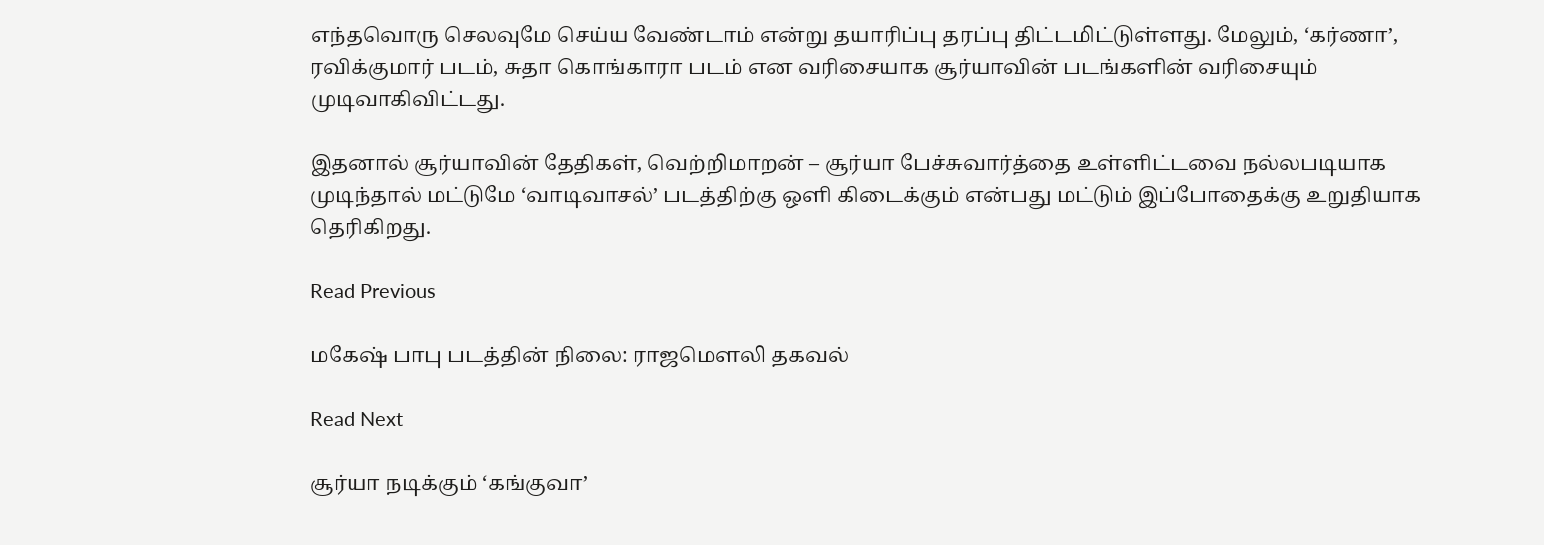எந்தவொரு செலவுமே செய்ய வேண்டாம் என்று தயாரிப்பு தரப்பு திட்டமிட்டுள்ளது. மேலும், ‘கர்ணா’, ரவிக்குமார் படம், சுதா கொங்காரா படம் என வரிசையாக சூர்யாவின் படங்களின் வரிசையும் முடிவாகிவிட்டது.

இதனால் சூர்யாவின் தேதிகள், வெற்றிமாறன் – சூர்யா பேச்சுவார்த்தை உள்ளிட்டவை நல்லபடியாக முடிந்தால் மட்டுமே ‘வாடிவாசல்’ படத்திற்கு ஒளி கிடைக்கும் என்பது மட்டும் இப்போதைக்கு உறுதியாக தெரிகிறது.

Read Previous

மகேஷ் பாபு படத்தின் நிலை: ராஜமெளலி தகவல்

Read Next

சூர்யா நடிக்கும் ‘கங்குவா’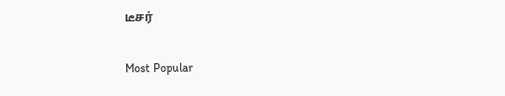டீசர்

Most Popular